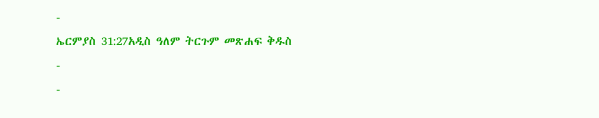-
ኤርምያስ 31:27አዲስ ዓለም ትርጉም መጽሐፍ ቅዱስ
-
-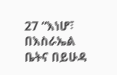27 “እነሆ፣ በእስራኤል ቤትና በይሁዳ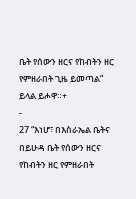ቤት የሰውን ዘርና የከብትን ዘር የምዘራበት ጊዜ ይመጣል” ይላል ይሖዋ።+
-
27 “እነሆ፣ በእስራኤል ቤትና በይሁዳ ቤት የሰውን ዘርና የከብትን ዘር የምዘራበት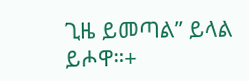ጊዜ ይመጣል” ይላል ይሖዋ።+